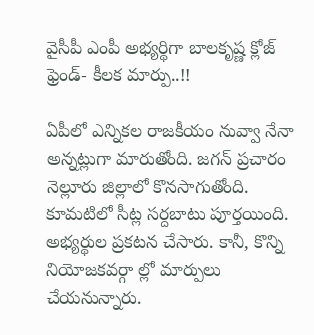వైసీపీ ఎంపీ అభ్యర్థిగా బాలకృష్ణ క్లోజ్ ఫ్రెండ్- కీలక మార్పు..!!

ఏపీలో ఎన్నికల రాజకీయం నువ్వా నేనా అన్నట్లుగా మారుతోంది. జగన్ ప్రచారం నెల్లూరు జిల్లాలో కొనసాగుతోంది. కూమటిలో సీట్ల సర్దబాటు పూర్తయింది. అభ్యర్థుల ప్రకటన చేసారు. కానీ, కొన్ని నియోజకవర్గా ల్లో మార్పులు చేయనున్నారు.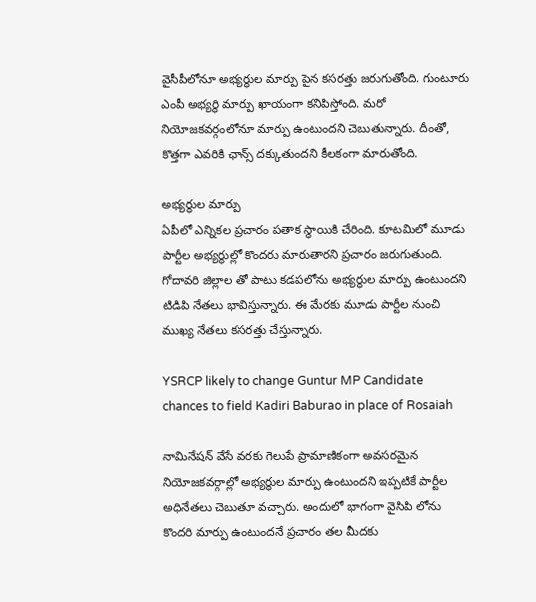వైసీపీలోనూ అభ్యర్థుల మార్పు పైన కసరత్తు జరుగుతోంది. గుంటూరు ఎంపీ అభ్యర్థి మార్పు ఖాయంగా కనిపిస్తోంది. మరో నియోజకవర్గంలోనూ మార్పు ఉంటుందని చెబుతున్నారు. దీంతో, కొత్తగా ఎవరికి ఛాన్స్ దక్కుతుందని కీలకంగా మారుతోంది.

అభ్యర్థుల మార్పు
ఏపీలో ఎన్నికల ప్రచారం పతాక స్థాయికి చేరింది. కూటమిలో మూడు పార్టీల అభ్యర్థుల్లో కొందరు మారుతారని ప్రచారం జరుగుతుంది. గోదావరి జిల్లాల తో పాటు కడపలోను అభ్యర్థుల మార్పు ఉంటుందని టిడిపి నేతలు భావిస్తున్నారు. ఈ మేరకు మూడు పార్టీల నుంచి ముఖ్య నేతలు కసరత్తు చేస్తున్నారు.

YSRCP likely to change Guntur MP Candidate chances to field Kadiri Baburao in place of Rosaiah

నామినేషన్ వేసే వరకు గెలుపే ప్రామాణికంగా అవసరమైన నియోజకవర్గాల్లో అభ్యర్థుల మార్పు ఉంటుందని ఇప్పటికే పార్టీల అధినేతలు చెబుతూ వచ్చారు. అందులో భాగంగా వైసిపి లోను కొందరి మార్పు ఉంటుందనే ప్రచారం తల మీదకు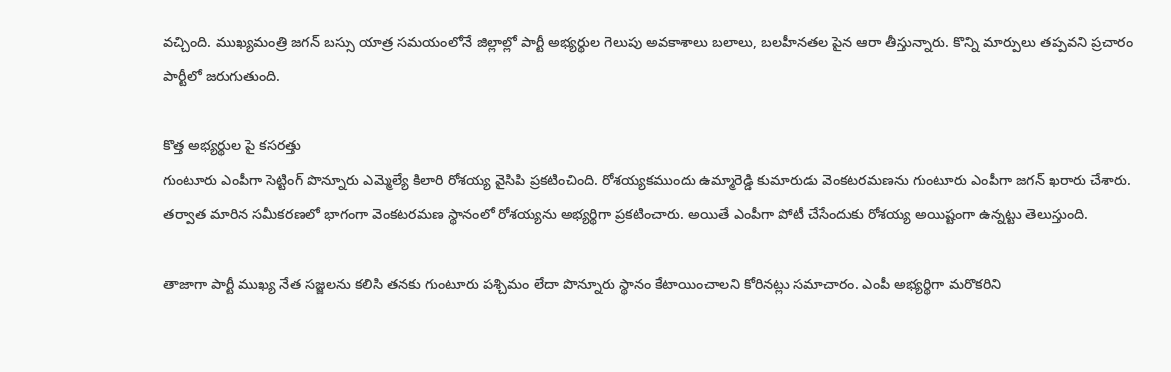వచ్చింది. ముఖ్యమంత్రి జగన్ బస్సు యాత్ర సమయంలోనే జిల్లాల్లో పార్టీ అభ్యర్థుల గెలుపు అవకాశాలు బలాలు, బలహీనతల పైన ఆరా తీస్తున్నారు. కొన్ని మార్పులు తప్పవని ప్రచారం పార్టీలో జరుగుతుంది.

కొత్త అభ్యర్థుల పై కసరత్తు
గుంటూరు ఎంపీగా సెట్టింగ్ పొన్నూరు ఎమ్మెల్యే కిలారి రోశయ్య వైసిపి ప్రకటించింది. రోశయ్యకముందు ఉమ్మారెడ్డి కుమారుడు వెంకటరమణను గుంటూరు ఎంపీగా జగన్ ఖరారు చేశారు. తర్వాత మారిన సమీకరణలో భాగంగా వెంకటరమణ స్థానంలో రోశయ్యను అభ్యర్థిగా ప్రకటించారు. అయితే ఎంపీగా పోటీ చేసేందుకు రోశయ్య అయిష్టంగా ఉన్నట్టు తెలుస్తుంది.

తాజాగా పార్టీ ముఖ్య నేత సజ్జలను కలిసి తనకు గుంటూరు పశ్చిమం లేదా పొన్నూరు స్థానం కేటాయించాలని కోరినట్లు సమాచారం. ఎంపీ అభ్యర్థిగా మరొకరిని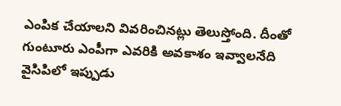ఎంపిక చేయాలని వివరించినట్లు తెలుస్తోంది. దీంతో గుంటూరు ఎంపీగా ఎవరికి అవకాశం ఇవ్వాలనేది వైసిపిలో ఇప్పుడు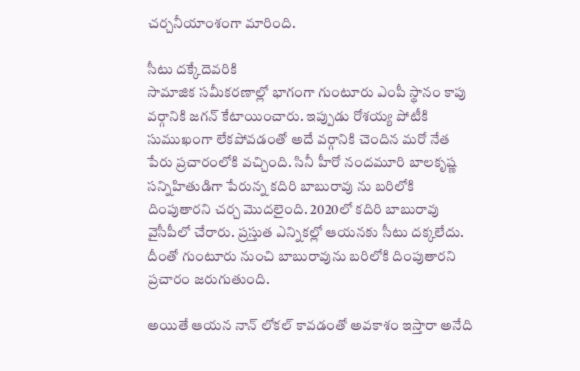చర్చనీయాంశంగా మారింది.

సీటు దక్కేదెవరికి
సామాజిక సమీకరణాల్లో భాగంగా గుంటూరు ఎంపీ స్థానం కాపు వర్గానికి జగన్ కేటాయించారు. ఇప్పుడు రోశయ్య పోటీకి సుముఖంగా లేకపోవడంతో అదే వర్గానికి చెందిన మరో నేత పేరు ప్రచారంలోకి వచ్చింది. సినీ హీరో నందమూరి బాలకృష్ణ సన్నిహితుడిగా పేరున్న కదిరి బాబురావు ను బరిలోకి దింపుతారని చర్చ మొదలైంది. 2020లో కదిరి బాబురావు వైసీపీలో చేరారు. ప్రస్తుత ఎన్నికల్లో ఆయనకు సీటు దక్కలేదు. దీంతో గుంటూరు నుంచి బాబురావును బరిలోకి దింపుతారని ప్రచారం జరుగుతుంది.

అయితే ఆయన నాన్ లోకల్ కావడంతో అవకాశం ఇస్తారా అనేది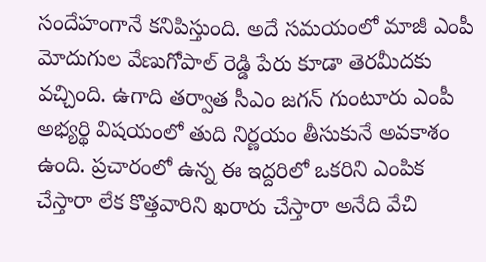సందేహంగానే కనిపిస్తుంది. అదే సమయంలో మాజీ ఎంపీ మోదుగుల వేణుగోపాల్ రెడ్డి పేరు కూడా తెరమీదకు వచ్చింది. ఉగాది తర్వాత సీఎం జగన్ గుంటూరు ఎంపీ అభ్యర్థి విషయంలో తుది నిర్ణయం తీసుకునే అవకాశం ఉంది. ప్రచారంలో ఉన్న ఈ ఇద్దరిలో ఒకరిని ఎంపిక చేస్తారా లేక కొత్తవారిని ఖరారు చేస్తారా అనేది వేచి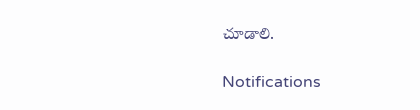చూడాలి.

Notifications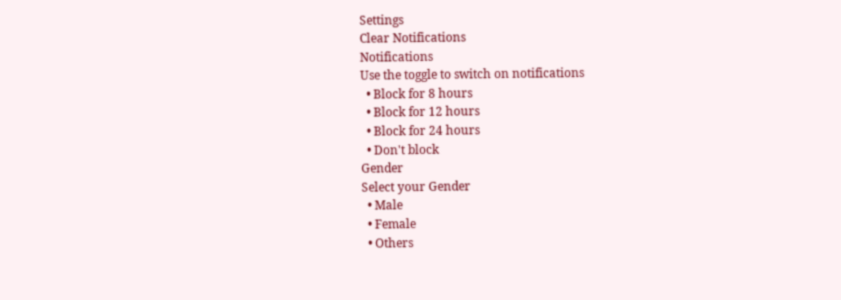Settings
Clear Notifications
Notifications
Use the toggle to switch on notifications
  • Block for 8 hours
  • Block for 12 hours
  • Block for 24 hours
  • Don't block
Gender
Select your Gender
  • Male
  • Female
  • Others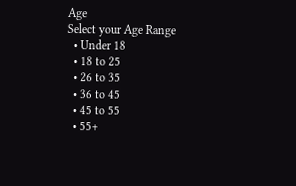Age
Select your Age Range
  • Under 18
  • 18 to 25
  • 26 to 35
  • 36 to 45
  • 45 to 55
  • 55+